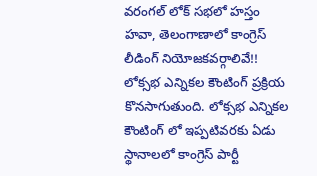వరంగల్ లోక్ సభలో హస్తం హవా, తెలంగాణాలో కాంగ్రెస్ లీడింగ్ నియోజకవర్గాలివే!!
లోక్సభ ఎన్నికల కౌంటింగ్ ప్రక్రియ కొనసాగుతుంది. లోక్సభ ఎన్నికల కౌంటింగ్ లో ఇప్పటివరకు ఏడు స్థానాలలో కాంగ్రెస్ పార్టీ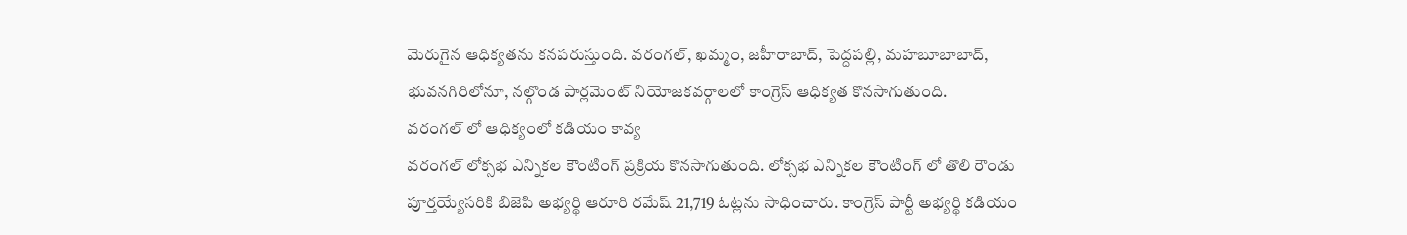మెరుగైన ఆధిక్యతను కనపరుస్తుంది. వరంగల్, ఖమ్మం, జహీరాబాద్, పెద్దపల్లి, మహబూబాబాద్, భువనగిరిలోనూ, నల్గొండ పార్లమెంట్ నియోజకవర్గాలలో కాంగ్రెస్ ఆధిక్యత కొనసాగుతుంది.
వరంగల్ లో ఆధిక్యంలో కడియం కావ్య
వరంగల్ లోక్సభ ఎన్నికల కౌంటింగ్ ప్రక్రియ కొనసాగుతుంది. లోక్సభ ఎన్నికల కౌంటింగ్ లో తొలి రౌండు పూర్తయ్యేసరికి బిజెపి అభ్యర్థి ఆరూరి రమేష్ 21,719 ఓట్లను సాధించారు. కాంగ్రెస్ పార్టీ అభ్యర్థి కడియం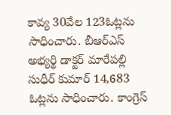కావ్య 30వేల 123ఓట్లను సాధించారు. బీఆర్ఎస్ అభ్యర్థి డాక్టర్ మారేపల్లి సుధీర్ కుమార్ 14,683 ఓట్లను సాధించారు. కాంగ్రెస్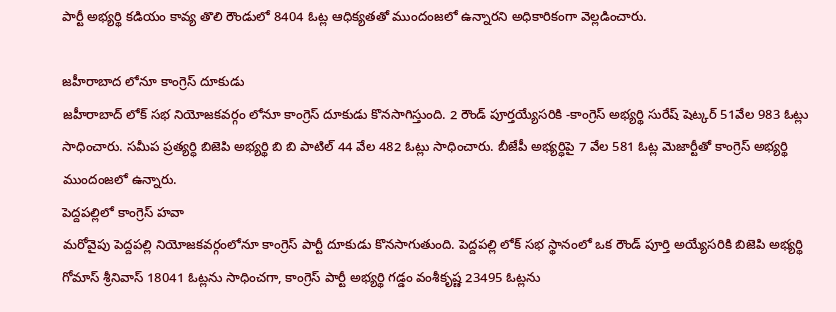పార్టీ అభ్యర్థి కడియం కావ్య తొలి రౌండులో 8404 ఓట్ల ఆధిక్యతతో ముందంజలో ఉన్నారని అధికారికంగా వెల్లడించారు.

జహీరాబాద లోనూ కాంగ్రెస్ దూకుడు
జహీరాబాద్ లోక్ సభ నియోజకవర్గం లోనూ కాంగ్రెస్ దూకుడు కొనసాగిస్తుంది. 2 రౌండ్ పూర్తయ్యేసరికి -కాంగ్రెస్ అభ్యర్థి సురేష్ షెట్కర్ 51వేల 983 ఓట్లు సాధించారు. సమీప ప్రత్యర్ధి బిజెపి అభ్యర్థి బి బి పాటిల్ 44 వేల 482 ఓట్లు సాధించారు. బీజేపీ అభ్యర్ధిపై 7 వేల 581 ఓట్ల మెజార్టీతో కాంగ్రెస్ అభ్యర్థి ముందంజలో ఉన్నారు.
పెద్దపల్లిలో కాంగ్రెస్ హవా
మరోవైపు పెద్దపల్లి నియోజకవర్గంలోనూ కాంగ్రెస్ పార్టీ దూకుడు కొనసాగుతుంది. పెద్దపల్లి లోక్ సభ స్థానంలో ఒక రౌండ్ పూర్తి అయ్యేసరికి బిజెపి అభ్యర్థి గోమాస్ శ్రీనివాస్ 18041 ఓట్లను సాధించగా, కాంగ్రెస్ పార్టీ అభ్యర్థి గడ్డం వంశీకృష్ణ 23495 ఓట్లను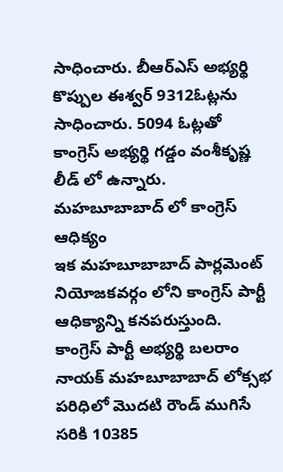సాధించారు. బీఆర్ఎస్ అభ్యర్థి కొప్పుల ఈశ్వర్ 9312ఓట్లను సాధించారు. 5094 ఓట్లతో కాంగ్రెస్ అభ్యర్థి గడ్డం వంశీకృష్ణ లీడ్ లో ఉన్నారు.
మహబూబాబాద్ లో కాంగ్రెస్ ఆధిక్యం
ఇక మహబూబాబాద్ పార్లమెంట్ నియోజకవర్గం లోని కాంగ్రెస్ పార్టీ ఆధిక్యాన్ని కనపరుస్తుంది. కాంగ్రెస్ పార్టీ అభ్యర్థి బలరాం నాయక్ మహబూబాబాద్ లోక్సభ పరిధిలో మొదటి రౌండ్ ముగిసే సరికి 10385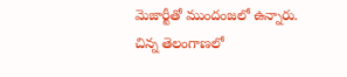మెజార్టీతో ముందంజలో ఉన్నారు. చిన్న తెలంగాణలో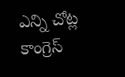ఎన్ని చోట్ల కాంగ్రెస్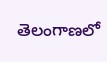తెలంగాణలో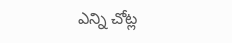ఎన్ని చోట్ల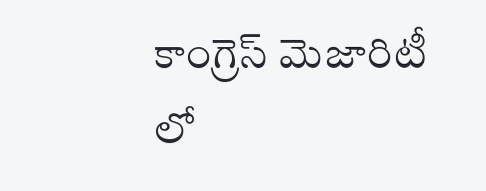కాంగ్రెస్ మెజారిటీ లో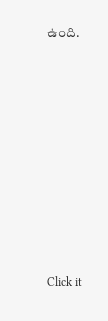ఉంది.












Click it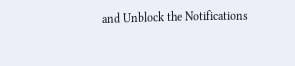and Unblock the Notifications